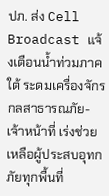ปภ. ส่ง Cell Broadcast แจ้งเตือนน้ำท่วมภาคใต้ ระดมเครื่องจักรกลสาธารณภัย-เจ้าหน้าที่ เร่งช่วยเหลือผู้ประสบอุทกภัยทุกพื้นที่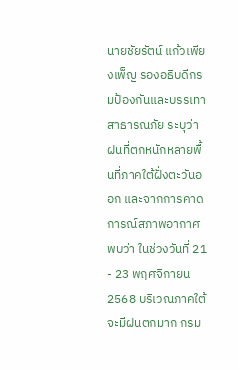นายชัยรัตน์ แก้วเพียงเพ็ญ รองอธิบดีกรมป้องกันและบรรเทาสาธารณภัย ระบุว่า ฝนที่ตกหนักหลายพื้นที่ภาคใต้ฝั่งตะวันออก และจากการคาดการณ์สภาพอากาศพบว่า ในช่วงวันที่ 21 - 23 พฤศจิกายน 2568 บริเวณภาคใต้จะมีฝนตกมาก กรม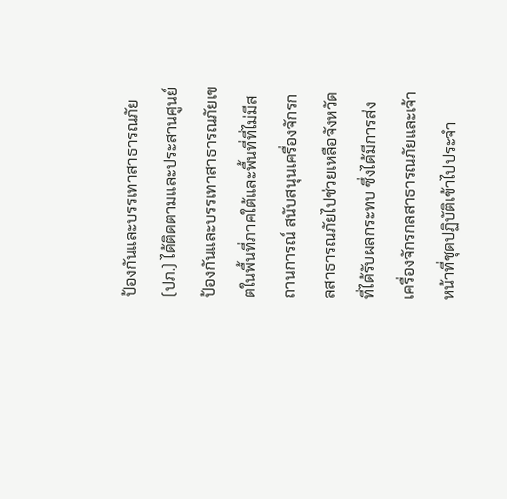ป้องกันและบรรเทาสาธารณภัย (ปภ.) ได้ติดตามและประสานศูนย์ป้องกันและบรรเทาสาธารณภัยเขตในพื้นที่ภาคใต้และพื้นที่ที่ไม่มีสถานการณ์ สนับสนุนเครื่องจักรกลสาธารณภัยไปช่วยเหลือจังหวัดที่ได้รับผลกระทบ ซึ่งได้มีการส่งเครื่องจักรกลสาธารณภัยและเจ้าหน้าที่ชุดปฏิบัติเข้าไปประจำ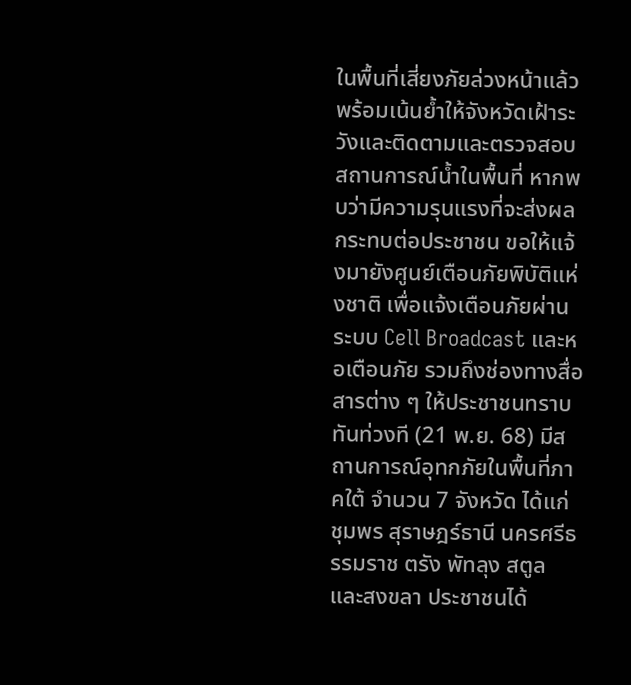ในพื้นที่เสี่ยงภัยล่วงหน้าแล้ว พร้อมเน้นย้ำให้จังหวัดเฝ้าระวังและติดตามและตรวจสอบสถานการณ์น้ำในพื้นที่ หากพบว่ามีความรุนแรงที่จะส่งผลกระทบต่อประชาชน ขอให้แจ้งมายังศูนย์เตือนภัยพิบัติแห่งชาติ เพื่อแจ้งเตือนภัยผ่านระบบ Cell Broadcast และหอเตือนภัย รวมถึงช่องทางสื่อสารต่าง ๆ ให้ประชาชนทราบทันท่วงที (21 พ.ย. 68) มีสถานการณ์อุทกภัยในพื้นที่ภาคใต้ จำนวน 7 จังหวัด ได้แก่ ชุมพร สุราษฎร์ธานี นครศรีธรรมราช ตรัง พัทลุง สตูล และสงขลา ประชาชนได้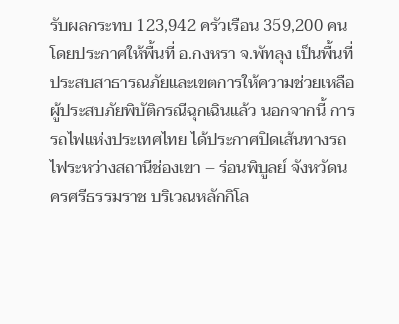รับผลกระทบ 123,942 ครัวเรือน 359,200 คน โดยประกาศให้พื้นที่ อ.กงหรา จ.พัทลุง เป็นพื้นที่ประสบสาธารณภัยและเขตการให้ความช่วยเหลือผู้ประสบภัยพิบัติกรณีฉุกเฉินแล้ว นอกจากนี้ การรถไฟแห่งประเทศไทย ได้ประกาศปิดเส้นทางรถไฟระหว่างสถานีช่องเขา – ร่อนพิบูลย์ จังหวัดนครศรีธรรมราช บริเวณหลักกิโล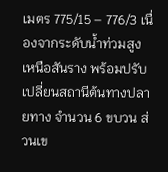เมตร 775/15 – 776/3 เนื่องจากระดับน้ำท่วมสูงเหนือสันราง พร้อมปรับเปลี่ยนสถานีต้นทางปลายทาง จำนวน 6 ขบวน ส่วนเข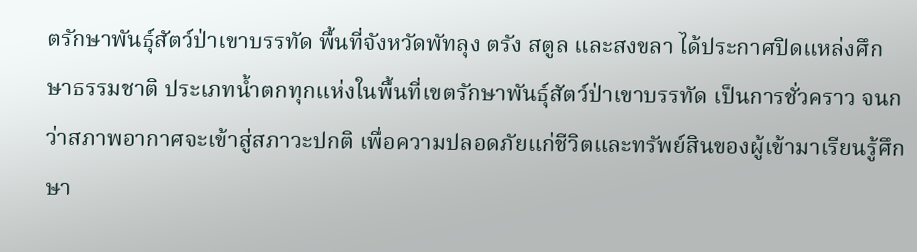ตรักษาพันธุ์สัตว์ป่าเขาบรรทัด พื้นที่จังหวัดพัทลุง ตรัง สตูล และสงขลา ได้ประกาศปิดแหล่งศึกษาธรรมชาติ ประเภทน้ำตกทุกแห่งในพื้นที่เขตรักษาพันธุ์สัตว์ป่าเขาบรรทัด เป็นการชั่วคราว จนกว่าสภาพอากาศจะเข้าสู่สภาวะปกติ เพื่อความปลอดภัยแก่ชีวิตและทรัพย์สินของผู้เข้ามาเรียนรู้ศึกษา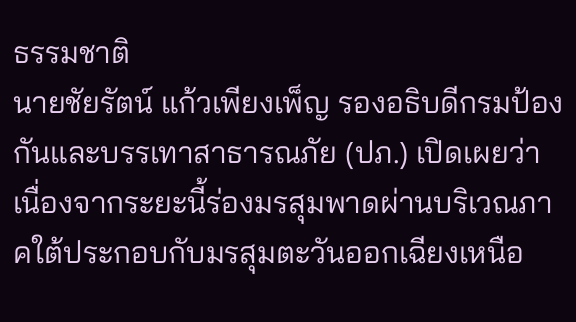ธรรมชาติ
นายชัยรัตน์ แก้วเพียงเพ็ญ รองอธิบดีกรมป้องกันและบรรเทาสาธารณภัย (ปภ.) เปิดเผยว่า เนื่องจากระยะนี้ร่องมรสุมพาดผ่านบริเวณภาคใต้ประกอบกับมรสุมตะวันออกเฉียงเหนือ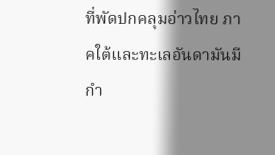ที่พัดปกคลุมอ่าวไทย ภาคใต้และทะเลอันดามันมีกำ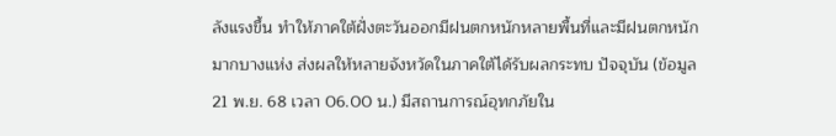ลังแรงขึ้น ทำให้ภาคใต้ฝั่งตะวันออกมีฝนตกหนักหลายพื้นที่และมีฝนตกหนักมากบางแห่ง ส่งผลให้หลายจังหวัดในภาคใต้ได้รับผลกระทบ ปัจจุบัน (ข้อมูล 21 พ.ย. 68 เวลา 06.00 น.) มีสถานการณ์อุทกภัยใน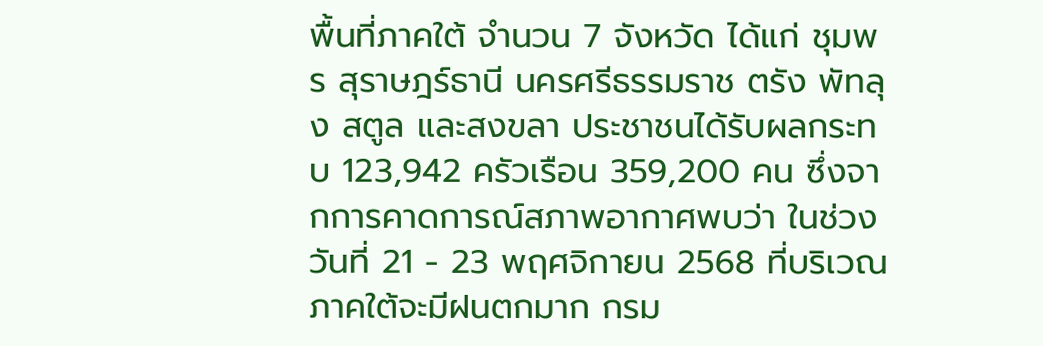พื้นที่ภาคใต้ จำนวน 7 จังหวัด ได้แก่ ชุมพร สุราษฎร์ธานี นครศรีธรรมราช ตรัง พัทลุง สตูล และสงขลา ประชาชนได้รับผลกระทบ 123,942 ครัวเรือน 359,200 คน ซึ่งจากการคาดการณ์สภาพอากาศพบว่า ในช่วงวันที่ 21 - 23 พฤศจิกายน 2568 ที่บริเวณภาคใต้จะมีฝนตกมาก กรม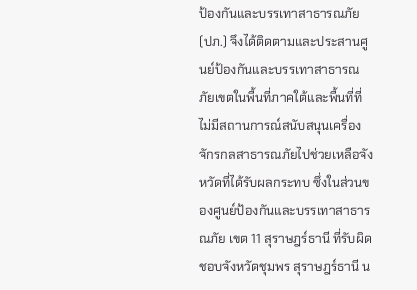ป้องกันและบรรเทาสาธารณภัย (ปภ.) จึงได้ติดตามและประสานศูนย์ป้องกันและบรรเทาสาธารณภัยเขตในพื้นที่ภาคใต้และพื้นที่ที่ไม่มีสถานการณ์สนับสนุนเครื่องจักรกลสาธารณภัยไปช่วยเหลือจังหวัดที่ได้รับผลกระทบ ซึ่งในส่วนของศูนย์ป้องกันและบรรเทาสาธารณภัย เขต 11 สุราษฎร์ธานี ที่รับผิดชอบจังหวัดชุมพร สุราษฎร์ธานี น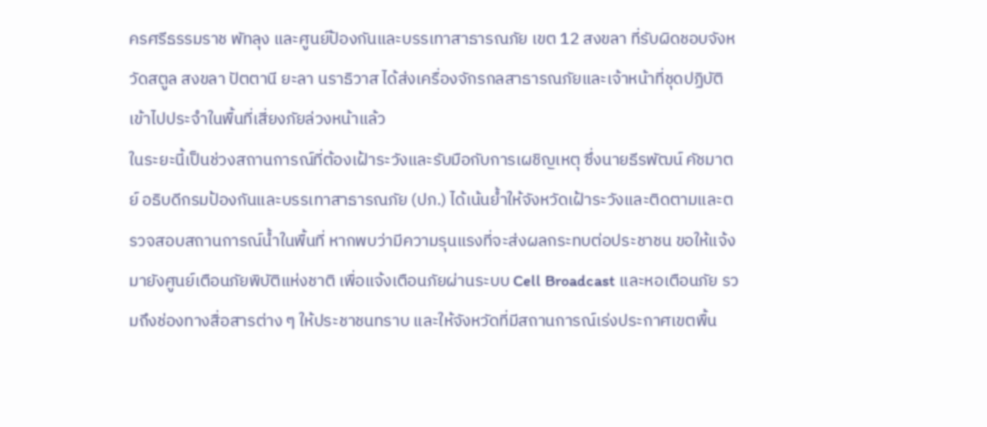ครศรีธรรมราช พัทลุง และศูนย์ป้องกันและบรรเทาสาธารณภัย เขต 12 สงขลา ที่รับผิดชอบจังหวัดสตูล สงขลา ปัตตานี ยะลา นราธิวาส ได้ส่งเครื่องจักรกลสาธารณภัยและเจ้าหน้าที่ชุดปฏิบัติเข้าไปประจำในพื้นที่เสี่ยงภัยล่วงหน้าแล้ว
ในระยะนี้เป็นช่วงสถานการณ์ที่ต้องเฝ้าระวังและรับมือกับการเผชิญเหตุ ซึ่งนายธีรพัฒน์ คัชมาตย์ อธิบดีกรมป้องกันและบรรเทาสาธารณภัย (ปภ.) ได้เน้นย้ำให้จังหวัดเฝ้าระวังและติดตามและตรวจสอบสถานการณ์น้ำในพื้นที่ หากพบว่ามีความรุนแรงที่จะส่งผลกระทบต่อประชาชน ขอให้แจ้งมายังศูนย์เตือนภัยพิบัติแห่งชาติ เพื่อแจ้งเตือนภัยผ่านระบบ Cell Broadcast และหอเตือนภัย รวมถึงช่องทางสื่อสารต่าง ๆ ให้ประชาชนทราบ และให้จังหวัดที่มีสถานการณ์เร่งประกาศเขตพื้น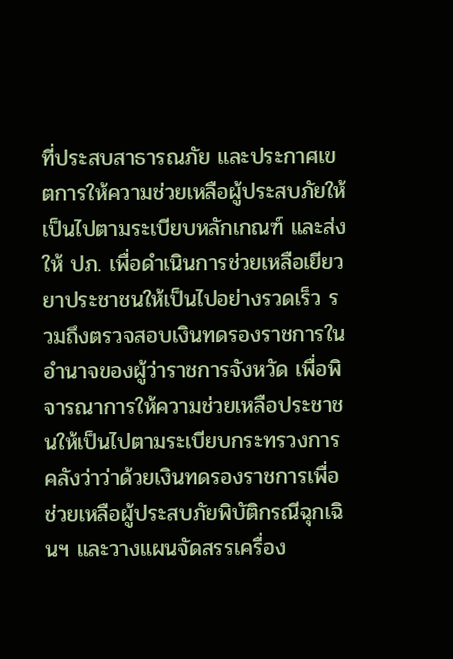ที่ประสบสาธารณภัย และประกาศเขตการให้ความช่วยเหลือผู้ประสบภัยให้เป็นไปตามระเบียบหลักเกณฑ์ และส่งให้ ปภ. เพื่อดำเนินการช่วยเหลือเยียวยาประชาชนให้เป็นไปอย่างรวดเร็ว รวมถึงตรวจสอบเงินทดรองราชการในอำนาจของผู้ว่าราชการจังหวัด เพื่อพิจารณาการให้ความช่วยเหลือประชาชนให้เป็นไปตามระเบียบกระทรวงการคลังว่าว่าด้วยเงินทดรองราชการเพื่อช่วยเหลือผู้ประสบภัยพิบัติกรณีฉุกเฉินฯ และวางแผนจัดสรรเครื่อง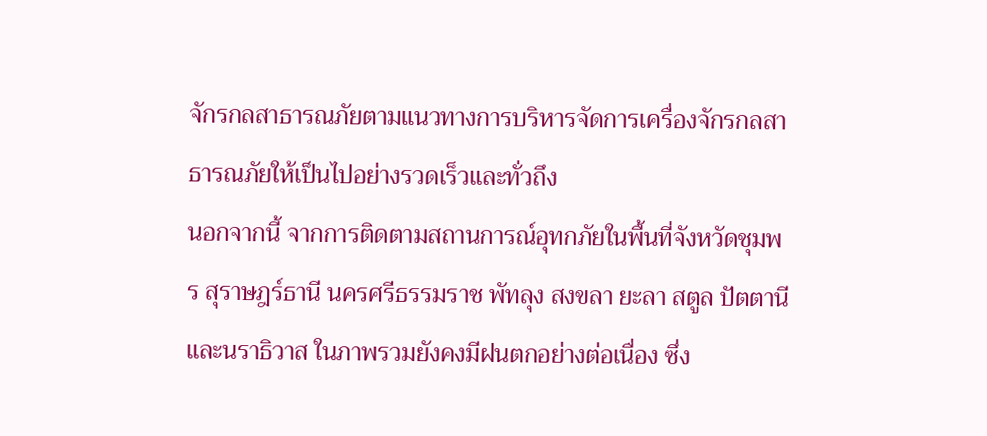จักรกลสาธารณภัยตามแนวทางการบริหารจัดการเครื่องจักรกลสาธารณภัยให้เป็นไปอย่างรวดเร็วและทั่วถึง
นอกจากนี้ จากการติดตามสถานการณ์อุทกภัยในพื้นที่จังหวัดชุมพร สุราษฎร์ธานี นครศรีธรรมราช พัทลุง สงขลา ยะลา สตูล ปัตตานี และนราธิวาส ในภาพรวมยังคงมีฝนตกอย่างต่อเนื่อง ซึ่ง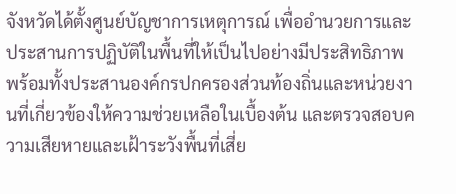จังหวัดได้ตั้งศูนย์บัญชาการเหตุการณ์ เพื่ออำนวยการและประสานการปฏิบัติในพื้นที่ให้เป็นไปอย่างมีประสิทธิภาพ พร้อมทั้งประสานองค์กรปกครองส่วนท้องถิ่นและหน่วยงานที่เกี่ยวข้องให้ความช่วยเหลือในเบื้องต้น และตรวจสอบความเสียหายและเฝ้าระวังพื้นที่เสี่ย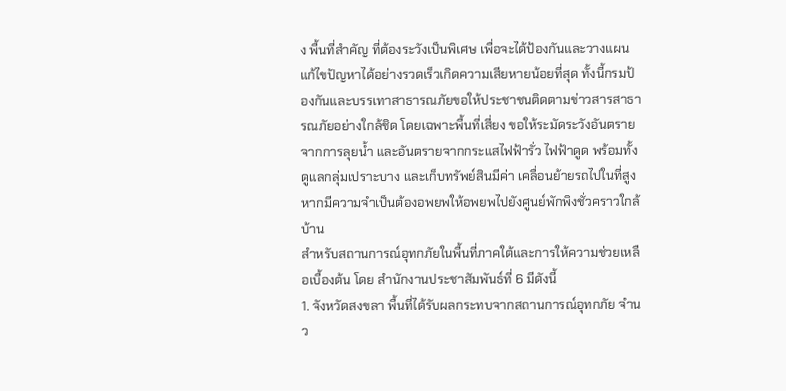ง พื้นที่สำคัญ ที่ต้องระวังเป็นพิเศษ เพื่อจะได้ป้องกันและวางแผนแก้ไขปัญหาได้อย่างรวดเร็วเกิดความเสียหายน้อยที่สุด ทั้งนี้กรมป้องกันและบรรเทาสาธารณภัยขอให้ประชาชนติดตามข่าวสารสาธารณภัยอย่างใกล้ชิด โดยเฉพาะพื้นที่เสี่ยง ขอให้ระมัดระวังอันตรายจากการลุยน้ำ และอันตรายจากกระแสไฟฟ้ารั่ว ไฟฟ้าดูด พร้อมทั้งดูแลกลุ่มเปราะบาง และเก็บทรัพย์สินมีค่า เคลื่อนย้ายรถไปในที่สูง หากมีความจำเป็นต้องอพยพให้อพยพไปยังศูนย์พักพิงชั่วคราวใกล้บ้าน
สำหรับสถานการณ์อุทกภัยในพื้นที่ภาคใต้และการให้ความช่วยเหลือเบื้องต้น โดย สำนักงานประชาสัมพันธ์ที่ 6 มีดังนี้
1. จังหวัดสงขลา พื้นที่ได้รับผลกระทบจากสถานการณ์อุทกภัย จำนว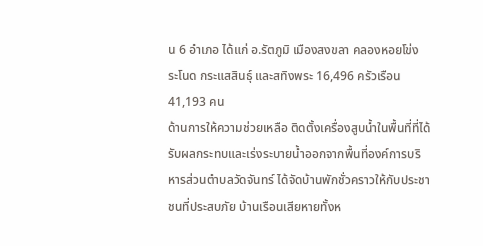น 6 อำเภอ ได้แก่ อ.รัตภูมิ เมืองสงขลา คลองหอยโข่ง ระโนด กระแสสินธุ์ และสทิงพระ 16,496 ครัวเรือน 41,193 คน
ด้านการให้ความช่วยเหลือ ติดตั้งเครื่องสูบน้ำในพื้นที่ที่ได้รับผลกระทบและเร่งระบายน้ำออกจากพื้นที่องค์การบริหารส่วนตำบลวัดจันทร์ ได้จัดบ้านพักชั่วคราวให้กับประชาชนที่ประสบภัย บ้านเรือนเสียหายทั้งห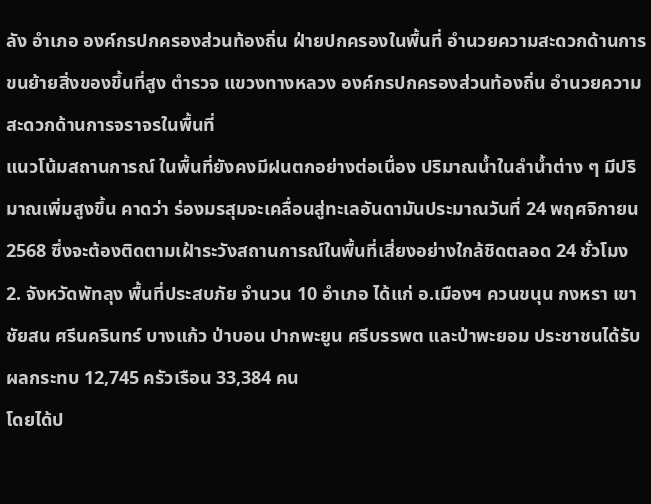ลัง อำเภอ องค์กรปกครองส่วนท้องถิ่น ฝ่ายปกครองในพื้นที่ อำนวยความสะดวกด้านการขนย้ายสิ่งของขึ้นที่สูง ตำรวจ แขวงทางหลวง องค์กรปกครองส่วนท้องถิ่น อำนวยความสะดวกด้านการจราจรในพื้นที่
แนวโน้มสถานการณ์ ในพื้นที่ยังคงมีฝนตกอย่างต่อเนื่อง ปริมาณน้ำในลำน้ำต่าง ๆ มีปริมาณเพิ่มสูงขึ้น คาดว่า ร่องมรสุมจะเคลื่อนสู่ทะเลอันดามันประมาณวันที่ 24 พฤศจิกายน 2568 ซึ่งจะต้องติดตามเฝ้าระวังสถานการณ์ในพื้นที่เสี่ยงอย่างใกล้ชิดตลอด 24 ชั่วโมง
2. จังหวัดพัทลุง พื้นที่ประสบภัย จำนวน 10 อำเภอ ได้แก่ อ.เมืองฯ ควนขนุน กงหรา เขาชัยสน ศรีนครินทร์ บางแก้ว ป่าบอน ปากพะยูน ศรีบรรพต และป่าพะยอม ประชาชนได้รับผลกระทบ 12,745 ครัวเรือน 33,384 คน
โดยได้ป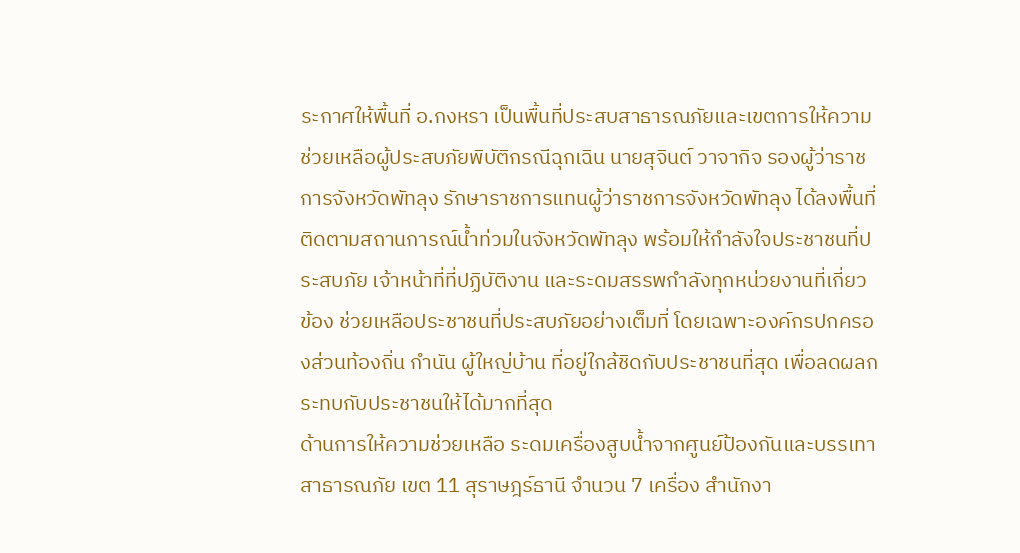ระกาศให้พื้นที่ อ.กงหรา เป็นพื้นที่ประสบสาธารณภัยและเขตการให้ความช่วยเหลือผู้ประสบภัยพิบัติกรณีฉุกเฉิน นายสุจินต์ วาจากิจ รองผู้ว่าราชการจังหวัดพัทลุง รักษาราชการแทนผู้ว่าราชการจังหวัดพัทลุง ได้ลงพื้นที่ติดตามสถานการณ์น้ำท่วมในจังหวัดพัทลุง พร้อมให้กำลังใจประชาชนที่ประสบภัย เจ้าหน้าที่ที่ปฏิบัติงาน และระดมสรรพกำลังทุกหน่วยงานที่เกี่ยวข้อง ช่วยเหลือประชาชนที่ประสบภัยอย่างเต็มที่ โดยเฉพาะองค์กรปกครองส่วนท้องถิ่น กำนัน ผู้ใหญ่บ้าน ที่อยู่ใกล้ชิดกับประชาชนที่สุด เพื่อลดผลกระทบกับประชาชนให้ได้มากที่สุด
ด้านการให้ความช่วยเหลือ ระดมเครื่องสูบน้ำจากศูนย์ป้องกันและบรรเทาสาธารณภัย เขต 11 สุราษฎร์ธานี จำนวน 7 เครื่อง สำนักงา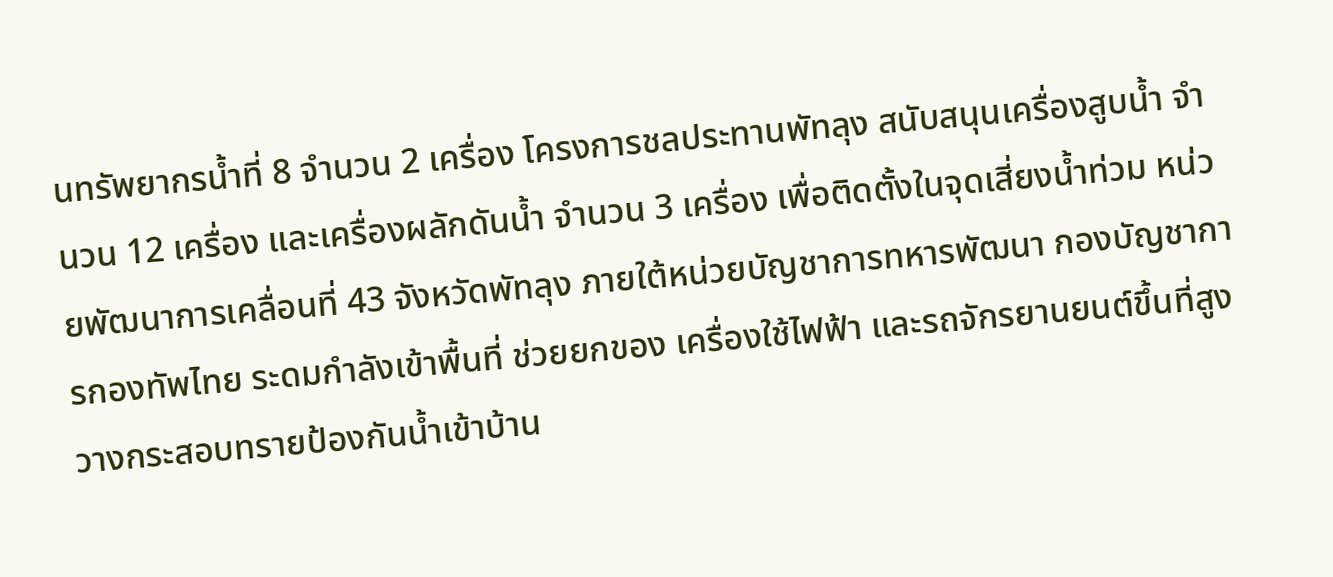นทรัพยากรน้ำที่ 8 จำนวน 2 เครื่อง โครงการชลประทานพัทลุง สนับสนุนเครื่องสูบน้ำ จำนวน 12 เครื่อง และเครื่องผลักดันน้ำ จำนวน 3 เครื่อง เพื่อติดตั้งในจุดเสี่ยงน้ำท่วม หน่วยพัฒนาการเคลื่อนที่ 43 จังหวัดพัทลุง ภายใต้หน่วยบัญชาการทหารพัฒนา กองบัญชาการกองทัพไทย ระดมกำลังเข้าพื้นที่ ช่วยยกของ เครื่องใช้ไฟฟ้า และรถจักรยานยนต์ขึ้นที่สูง วางกระสอบทรายป้องกันน้ำเข้าบ้าน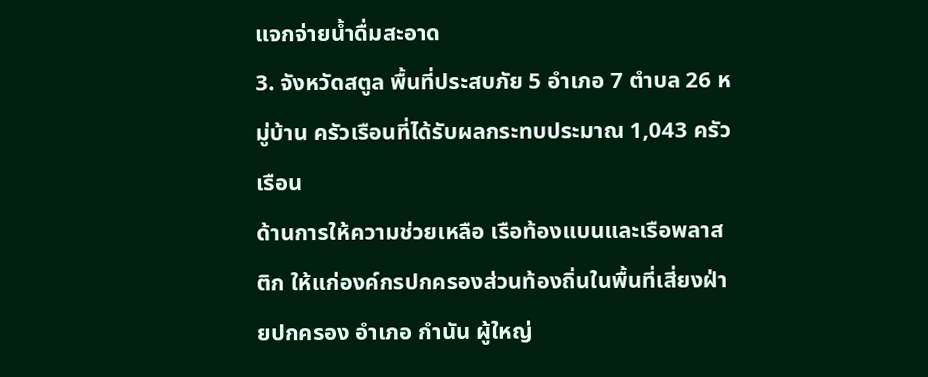แจกจ่ายน้ำดื่มสะอาด
3. จังหวัดสตูล พื้นที่ประสบภัย 5 อำเภอ 7 ตำบล 26 หมู่บ้าน ครัวเรือนที่ได้รับผลกระทบประมาณ 1,043 ครัวเรือน
ด้านการให้ความช่วยเหลือ เรือท้องแบนและเรือพลาสติก ให้แก่องค์กรปกครองส่วนท้องถิ่นในพื้นที่เสี่ยงฝ่ายปกครอง อำเภอ กำนัน ผู้ใหญ่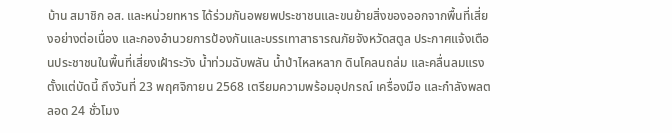บ้าน สมาชิก อส. และหน่วยทหาร ได้ร่วมกันอพยพประชาชนและขนย้ายสิ่งของออกจากพื้นที่เสี่ยงอย่างต่อเนื่อง และกองอำนวยการป้องกันและบรรเทาสาธารณภัยจังหวัดสตูล ประกาศแจ้งเตือนประชาชนในพื้นที่เสี่ยงเฝ้าระวัง น้ำท่วมฉับพลัน น้ำป่าไหลหลาก ดินโคลนถล่ม และคลื่นลมแรง ตั้งแต่บัดนี้ ถึงวันที่ 23 พฤศจิกายน 2568 เตรียมความพร้อมอุปกรณ์ เครื่องมือ และกำลังพลตลอด 24 ชั่วโมง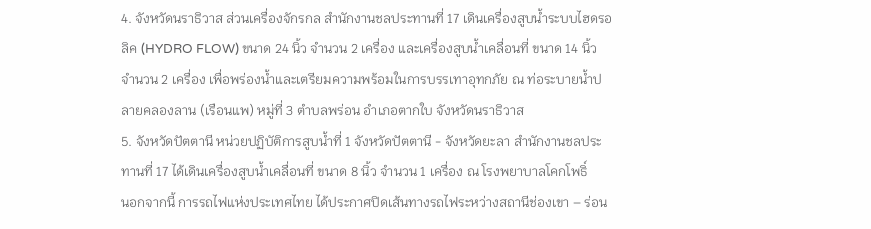4. จังหวัดนราธิวาส ส่วนเครื่องจักรกล สำนักงานชลประทานที่ 17 เดินเครื่องสูบน้ำระบบไฮดรอลิค (HYDRO FLOW) ขนาด 24 นิ้ว จำนวน 2 เครื่อง และเครื่องสูบน้ำเคลื่อนที่ ขนาด 14 นิ้ว จำนวน 2 เครื่อง เพื่อพร่องน้ำและเตรียมความพร้อมในการบรรเทาอุทกภัย ณ ท่อระบายน้ำปลายคลองลาน (เรือนแพ) หมู่ที่ 3 ตำบลพร่อน อำเภอตากใบ จังหวัดนราธิวาส
5. จังหวัดปัตตานี หน่วยปฏิบัติการสูบน้ำที่ 1 จังหวัดปัตตานี - จังหวัดยะลา สำนักงานชลประทานที่ 17 ได้เดินเครื่องสูบน้ำเคลื่อนที่ ขนาด 8 นิ้ว จำนวน 1 เครื่อง ณ โรงพยาบาลโคกโพธิ์
นอกจากนี้ การรถไฟแห่งประเทศไทย ได้ประกาศปิดเส้นทางรถไฟระหว่างสถานีช่องเขา – ร่อน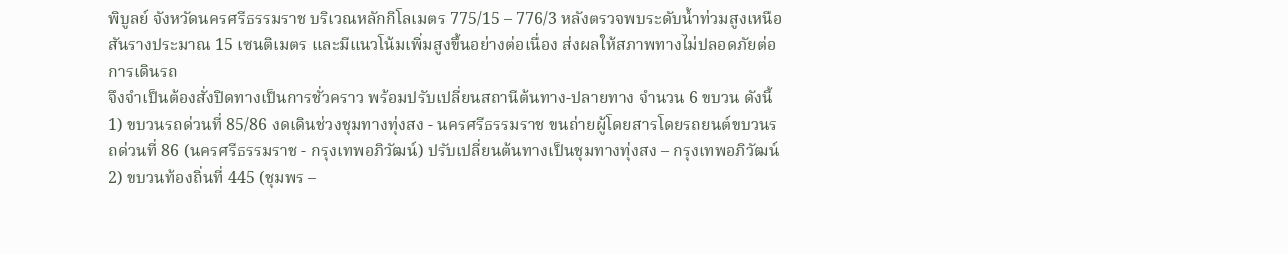พิบูลย์ จังหวัดนครศรีธรรมราช บริเวณหลักกิโลเมตร 775/15 – 776/3 หลังตรวจพบระดับน้ำท่วมสูงเหนือสันรางประมาณ 15 เซนติเมตร และมีแนวโน้มเพิ่มสูงขึ้นอย่างต่อเนื่อง ส่งผลให้สภาพทางไม่ปลอดภัยต่อการเดินรถ
จึงจำเป็นต้องสั่งปิดทางเป็นการชั่วคราว พร้อมปรับเปลี่ยนสถานีต้นทาง-ปลายทาง จำนวน 6 ขบวน ดังนี้
1) ขบวนรถด่วนที่ 85/86 งดเดินช่วงชุมทางทุ่งสง - นครศรีธรรมราช ขนถ่ายผู้โดยสารโดยรถยนต์ขบวนรถด่วนที่ 86 (นครศรีธรรมราช - กรุงเทพอภิวัฒน์) ปรับเปลี่ยนต้นทางเป็นชุมทางทุ่งสง – กรุงเทพอภิวัฒน์
2) ขบวนท้องถิ่นที่ 445 (ชุมพร –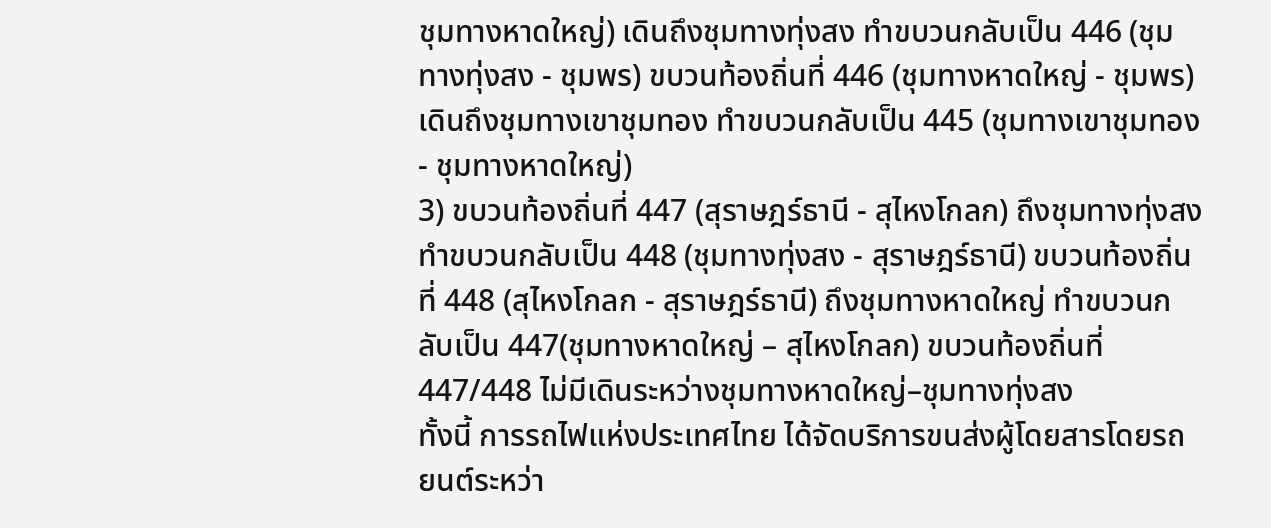ชุมทางหาดใหญ่) เดินถึงชุมทางทุ่งสง ทำขบวนกลับเป็น 446 (ชุมทางทุ่งสง - ชุมพร) ขบวนท้องถิ่นที่ 446 (ชุมทางหาดใหญ่ - ชุมพร) เดินถึงชุมทางเขาชุมทอง ทำขบวนกลับเป็น 445 (ชุมทางเขาชุมทอง - ชุมทางหาดใหญ่)
3) ขบวนท้องถิ่นที่ 447 (สุราษฎร์ธานี - สุไหงโกลก) ถึงชุมทางทุ่งสง ทำขบวนกลับเป็น 448 (ชุมทางทุ่งสง - สุราษฎร์ธานี) ขบวนท้องถิ่นที่ 448 (สุไหงโกลก - สุราษฎร์ธานี) ถึงชุมทางหาดใหญ่ ทำขบวนกลับเป็น 447(ชุมทางหาดใหญ่ – สุไหงโกลก) ขบวนท้องถิ่นที่ 447/448 ไม่มีเดินระหว่างชุมทางหาดใหญ่–ชุมทางทุ่งสง
ทั้งนี้ การรถไฟแห่งประเทศไทย ได้จัดบริการขนส่งผู้โดยสารโดยรถยนต์ระหว่า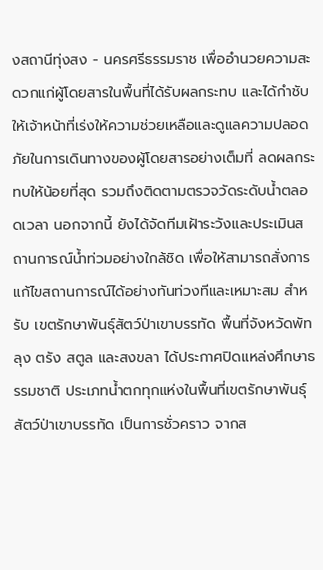งสถานีทุ่งสง - นครศรีธรรมราช เพื่ออำนวยความสะดวกแก่ผู้โดยสารในพื้นที่ได้รับผลกระทบ และได้กำชับให้เจ้าหน้าที่เร่งให้ความช่วยเหลือและดูแลความปลอดภัยในการเดินทางของผู้โดยสารอย่างเต็มที่ ลดผลกระทบให้น้อยที่สุด รวมถึงติดตามตรวจวัดระดับน้ำตลอดเวลา นอกจากนี้ ยังได้จัดทีมเฝ้าระวังและประเมินสถานการณ์น้ำท่วมอย่างใกล้ชิด เพื่อให้สามารถสั่งการแก้ไขสถานการณ์ได้อย่างทันท่วงทีและเหมาะสม สำหรับ เขตรักษาพันธุ์สัตว์ป่าเขาบรรทัด พื้นที่จังหวัดพัทลุง ตรัง สตูล และสงขลา ได้ประกาศปิดแหล่งศึกษาธรรมชาติ ประเภทน้ำตกทุกแห่งในพื้นที่เขตรักษาพันธุ์สัตว์ป่าเขาบรรทัด เป็นการชั่วคราว จากส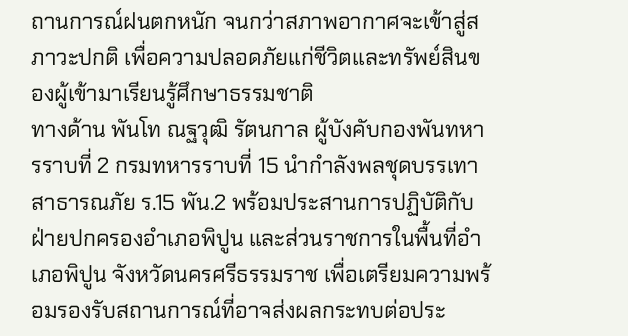ถานการณ์ฝนตกหนัก จนกว่าสภาพอากาศจะเข้าสู่สภาวะปกติ เพื่อความปลอดภัยแก่ชีวิตและทรัพย์สินของผู้เข้ามาเรียนรู้ศึกษาธรรมชาติ
ทางด้าน พันโท ณฐวุฒิ รัตนกาล ผู้บังคับกองพันทหารราบที่ 2 กรมทหารราบที่ 15 นำกำลังพลชุดบรรเทาสาธารณภัย ร.15 พัน.2 พร้อมประสานการปฏิบัติกับฝ่ายปกครองอำเภอพิปูน และส่วนราชการในพื้นที่อำเภอพิปูน จังหวัดนครศรีธรรมราช เพื่อเตรียมความพร้อมรองรับสถานการณ์ที่อาจส่งผลกระทบต่อประ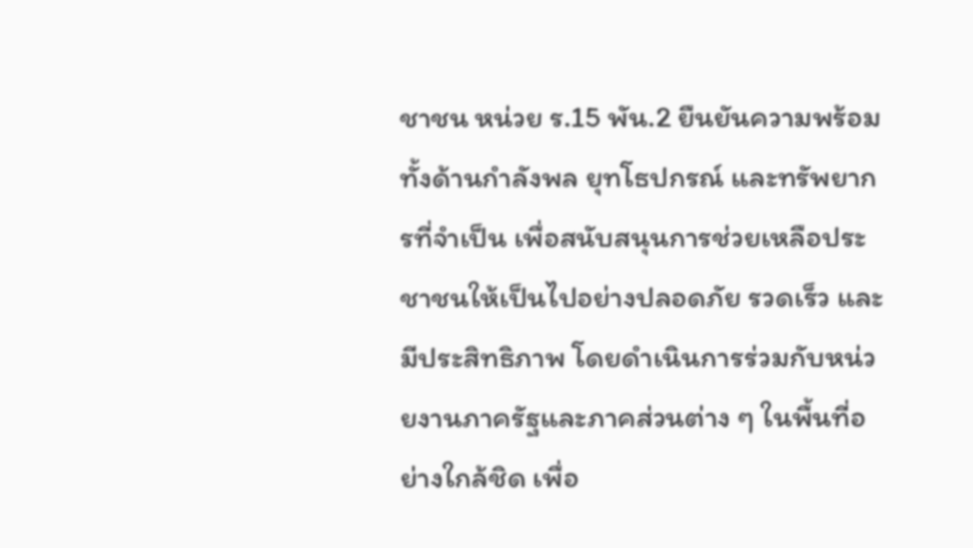ชาชน หน่วย ร.15 พัน.2 ยืนยันความพร้อมทั้งด้านกำลังพล ยุทโธปกรณ์ และทรัพยากรที่จำเป็น เพื่อสนับสนุนการช่วยเหลือประชาชนให้เป็นไปอย่างปลอดภัย รวดเร็ว และมีประสิทธิภาพ โดยดำเนินการร่วมกับหน่วยงานภาครัฐและภาคส่วนต่าง ๆ ในพื้นที่อย่างใกล้ชิด เพื่อ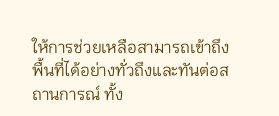ให้การช่วยเหลือสามารถเข้าถึงพื้นที่ได้อย่างทั่วถึงและทันต่อสถานการณ์ ทั้ง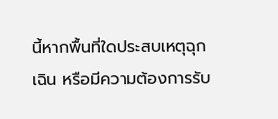นี้หากพื้นที่ใดประสบเหตุฉุกเฉิน หรือมีความต้องการรับ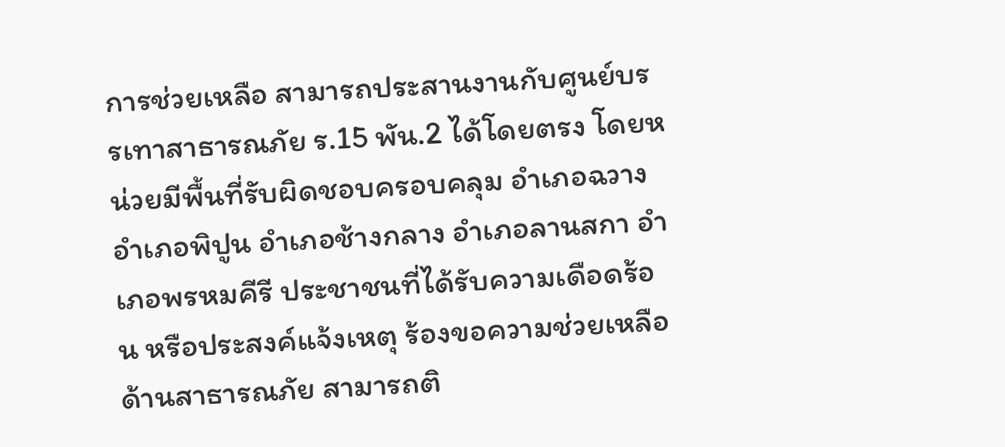การช่วยเหลือ สามารถประสานงานกับศูนย์บรรเทาสาธารณภัย ร.15 พัน.2 ได้โดยตรง โดยหน่วยมีพื้นที่รับผิดชอบครอบคลุม อำเภอฉวาง อำเภอพิปูน อำเภอช้างกลาง อำเภอลานสกา อำเภอพรหมคีรี ประชาชนที่ได้รับความเดือดร้อน หรือประสงค์แจ้งเหตุ ร้องขอความช่วยเหลือด้านสาธารณภัย สามารถติ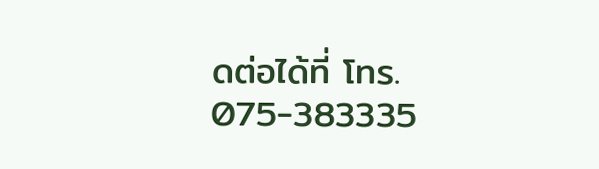ดต่อได้ที่ โทร. 075-383335